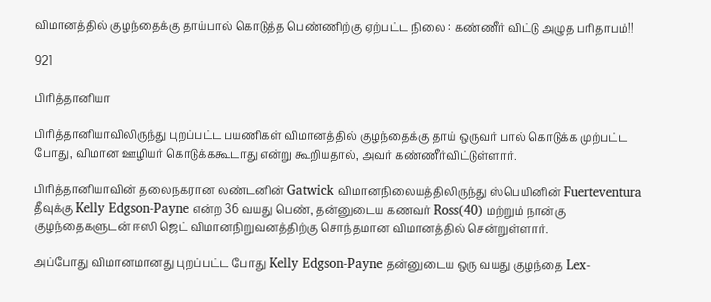விமானத்தில் குழந்தைக்கு தாய்பால் கொடுத்த பெண்ணிற்கு ஏற்பட்ட நிலை : கண்ணீர் விட்டு அழுத பரிதாபம்!!

921

பிரித்தானியா

பிரித்தானியாவிலிருந்து புறப்பட்ட பயணிகள் விமானத்தில் குழந்தைக்கு தாய் ஒருவர் பால் கொடுக்க முற்பட்ட போது, விமான ஊழியர் கொடுக்ககூடாது என்று கூறியதால், அவர் கண்ணீர்விட்டுள்ளார்.

பிரித்தானியாவின் தலைநகரான லண்டனின் Gatwick விமானநிலையத்திலிருந்து ஸ்பெயினின் Fuerteventura தீவுக்கு Kelly Edgson-Payne என்ற 36 வயது பெண், தன்னுடைய கணவர் Ross(40) மற்றும் நான்கு குழந்தைகளுடன் ஈஸி ஜெட் விமானநிறுவனத்திற்கு சொந்தமான விமானத்தில் சென்றுள்ளார்.

அப்போது விமானமானது புறப்பட்ட போது Kelly Edgson-Payne தன்னுடைய ஒரு வயது குழந்தை Lex-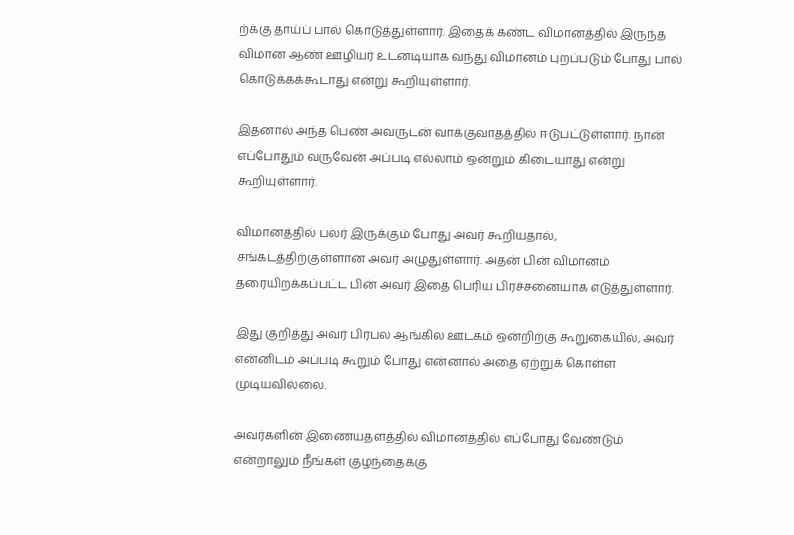ற்க்கு தாய்ப் பால் கொடுத்துள்ளார். இதைக் கண்ட விமானத்தில் இருந்த விமான ஆண் ஊழியர் உடனடியாக வந்து விமானம் புறப்படும் போது பால் கொடுக்கக்கூடாது என்று கூறியுள்ளார்.

இதனால் அந்த பெண் அவருடன் வாக்குவாதத்தில் ஈடுபட்டுள்ளார். நான் எப்போதும் வருவேன் அப்படி எல்லாம் ஒன்றும் கிடையாது என்று கூறியுள்ளார்.

விமானத்தில் பலர் இருக்கும் போது அவர் கூறியதால், சங்கடத்திற்குள்ளான அவர் அழுதுள்ளார். அதன் பின் விமானம் தரையிறக்கப்பட்ட பின் அவர் இதை பெரிய பிரச்சனையாக எடுத்துள்ளார்.

இது குறித்து அவர் பிரபல ஆங்கில ஊடகம் ஒன்றிற்கு கூறுகையில், அவர் என்னிடம் அப்படி கூறும் போது என்னால் அதை ஏற்றுக் கொள்ள முடியவில்லை.

அவர்களின் இணையதளத்தில் விமானத்தில் எப்போது வேண்டும் என்றாலும் நீங்கள் குழந்தைக்கு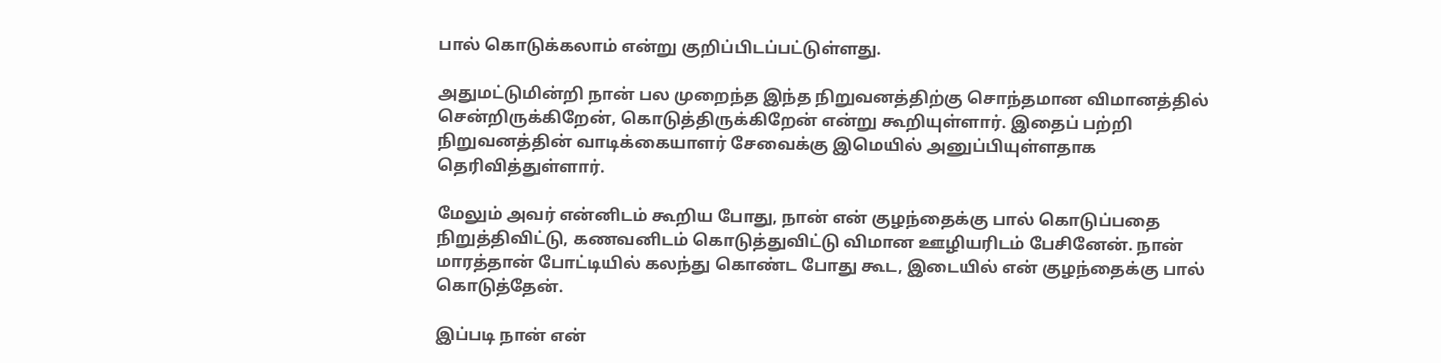பால் கொடுக்கலாம் என்று குறிப்பிடப்பட்டுள்ளது.

அதுமட்டுமின்றி நான் பல முறைந்த இந்த நிறுவனத்திற்கு சொந்தமான விமானத்தில் சென்றிருக்கிறேன், கொடுத்திருக்கிறேன் என்று கூறியுள்ளார். இதைப் பற்றி நிறுவனத்தின் வாடிக்கையாளர் சேவைக்கு இமெயில் அனுப்பியுள்ளதாக தெரிவித்துள்ளார்.

மேலும் அவர் என்னிடம் கூறிய போது, நான் என் குழந்தைக்கு பால் கொடுப்பதை நிறுத்திவிட்டு, கணவனிடம் கொடுத்துவிட்டு விமான ஊழியரிடம் பேசினேன். நான் மாரத்தான் போட்டியில் கலந்து கொண்ட போது கூட, இடையில் என் குழந்தைக்கு பால் கொடுத்தேன்.

இப்படி நான் என்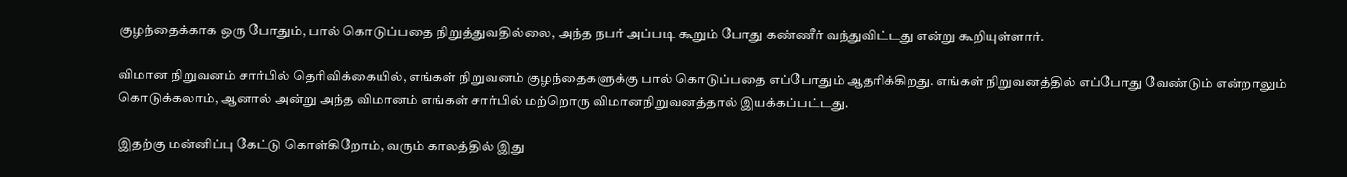குழந்தைக்காக ஒரு போதும், பால் கொடுப்பதை நிறுத்துவதில்லை, அந்த நபர் அப்படி கூறும் போது கண்ணீர் வந்துவிட்டது என்று கூறியுள்ளார்.

விமான நிறுவனம் சார்பில் தெரிவிக்கையில், எங்கள் நிறுவனம் குழந்தைகளுக்கு பால் கொடுப்பதை எப்போதும் ஆதரிக்கிறது. எங்கள் நிறுவனத்தில் எப்போது வேண்டும் என்றாலும் கொடுக்கலாம், ஆனால் அன்று அந்த விமானம் எங்கள் சார்பில் மற்றொரு விமானநிறுவனத்தால் இயக்கப்பட்டது.

இதற்கு மன்னிப்பு கேட்டு கொள்கிறோம், வரும் காலத்தில் இது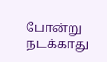போன்று நடக்காது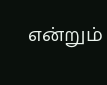என்றும்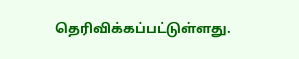தெரிவிக்கப்பட்டுள்ளது.